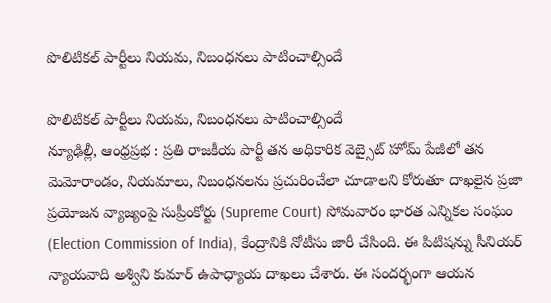పొలిటికల్ పార్టీలు నియమ, నిబంధనలు పాటించాల్సిందే

పొలిటికల్ పార్టీలు నియమ, నిబంధనలు పాటించాల్సిందే
న్యూఢిల్లీ, ఆంధ్రప్రభ : ప్రతి రాజకీయ పార్టీ తన అధికారిక వెబ్సైట్ హోమ్ పేజీలో తన మెమోరాండం, నియమాలు, నిబంధనలను ప్రచురించేలా చూడాలని కోరుతూ దాఖలైన ప్రజా ప్రయోజన వ్యాజ్యంపై సుప్రీంకోర్టు (Supreme Court) సోమవారం భారత ఎన్నికల సంఘం (Election Commission of India), కేంద్రానికి నోటీసు జారీ చేసింది. ఈ పిటిషన్ను సీనియర్ న్యాయవాది అశ్విని కుమార్ ఉపాధ్యాయ దాఖలు చేశారు. ఈ సందర్భంగా ఆయన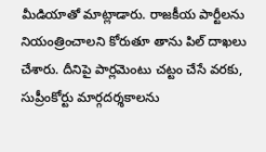మీడియాతో మాట్లాడారు. రాజకీయ పార్టీలను నియంత్రించాలని కోరుతూ తాను పిల్ దాఖలు చేశారు. దీనిపై పార్లమెంటు చట్టం చేసే వరకు, సుప్రీంకోర్టు మార్గదర్శకాలను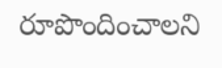రూపొందించాలని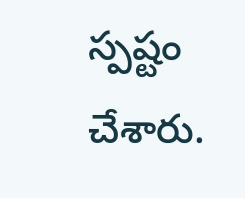స్పష్టం చేశారు.